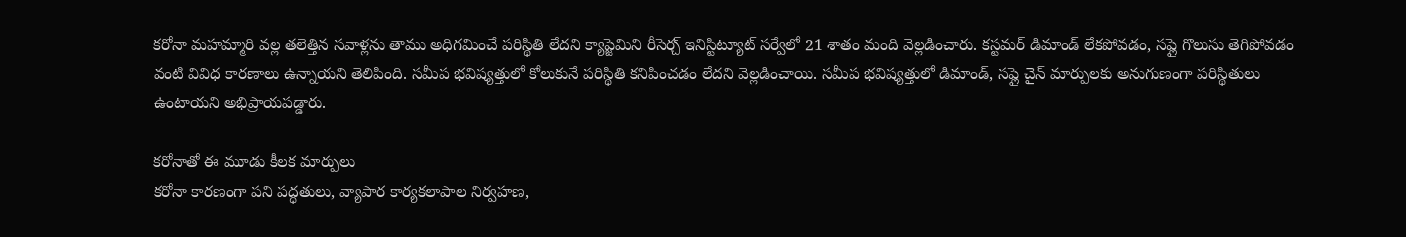కరోనా మహమ్మారి వల్ల తలెత్తిన సవాళ్లను తాము అధిగమించే పరిస్థితి లేదని క్యాప్జెమిని రీసెర్చ్ ఇనిస్టిట్యూట్ సర్వేలో 21 శాతం మంది వెల్లడించారు. కస్టమర్ డిమాండ్ లేకపోవడం, సప్లై గొలుసు తెగిపోవడం వంటి వివిధ కారణాలు ఉన్నాయని తెలిపింది. సమీప భవిష్యత్తులో కోలుకునే పరిస్థితి కనిపించడం లేదని వెల్లడించాయి. సమీప భవిష్యత్తులో డిమాండ్, సప్లై చైన్ మార్పులకు అనుగుణంగా పరిస్థితులు ఉంటాయని అభిప్రాయపడ్డారు.

కరోనాతో ఈ మూడు కీలక మార్పులు
కరోనా కారణంగా పని పద్ధతులు, వ్యాపార కార్యకలాపాల నిర్వహణ,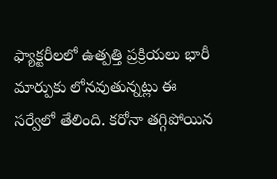ఫ్యాక్టరీలలో ఉత్పత్తి ప్రక్రియలు భారీ మార్పుకు లోనవుతున్నట్లు ఈ సర్వేలో తేలింది. కరోనా తగ్గిపోయిన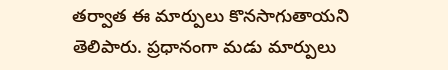తర్వాత ఈ మార్పులు కొనసాగుతాయని తెలిపారు. ప్రధానంగా మడు మార్పులు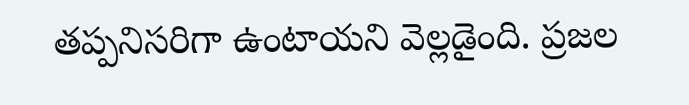తప్పనిసరిగా ఉంటాయని వెల్లడైంది. ప్రజల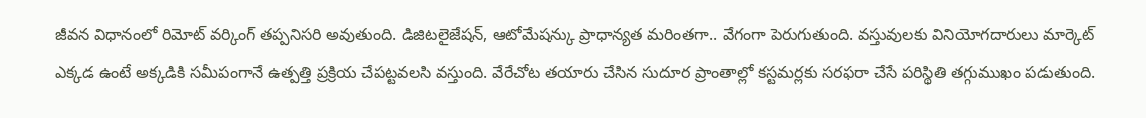జీవన విధానంలో రిమోట్ వర్కింగ్ తప్పనిసరి అవుతుంది. డిజిటలైజేషన్, ఆటోమేషన్కు ప్రాధాన్యత మరింతగా.. వేగంగా పెరుగుతుంది. వస్తువులకు వినియోగదారులు మార్కెట్ ఎక్కడ ఉంటే అక్కడికి సమీపంగానే ఉత్పత్తి ప్రక్రియ చేపట్టవలసి వస్తుంది. వేరేచోట తయారు చేసిన సుదూర ప్రాంతాల్లో కస్టమర్లకు సరఫరా చేసే పరిస్థితి తగ్గుముఖం పడుతుంది.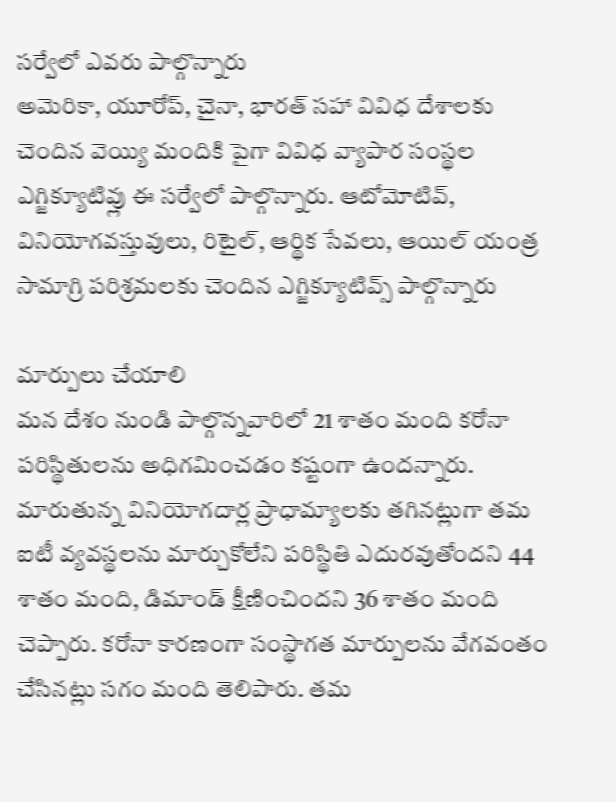సర్వేలో ఎవరు పాల్గొన్నారు
అమెరికా, యూరోప్, చైనా, భారత్ సహా వివిధ దేశాలకు చెందిన వెయ్యి మందికి పైగా వివిధ వ్యాపార సంస్థల ఎగ్జిక్యూటివ్లు ఈ సర్వేలో పాల్గొన్నారు. ఆటోమోటివ్, వినియోగవస్తువులు, రిటైల్, ఆర్థిక సేవలు, ఆయిల్ యంత్ర సామాగ్రి పరిశ్రమలకు చెందిన ఎగ్జిక్యూటివ్స్ పాల్గొన్నారు

మార్పులు చేయాలి
మన దేశం నుండి పాల్గొన్నవారిలో 21 శాతం మంది కరోనా పరిస్థితులను అధిగమించడం కష్టంగా ఉందన్నారు. మారుతున్న వినియోగదార్ల ప్రాధామ్యాలకు తగినట్లుగా తమ ఐటీ వ్యవస్థలను మార్చుకోలేని పరిస్థితి ఎదురవుతోందని 44 శాతం మంది, డిమాండ్ క్షీణించిందని 36 శాతం మంది చెప్పారు. కరోనా కారణంగా సంస్థాగత మార్పులను వేగవంతం చేసినట్లు సగం మంది తెలిపారు. తమ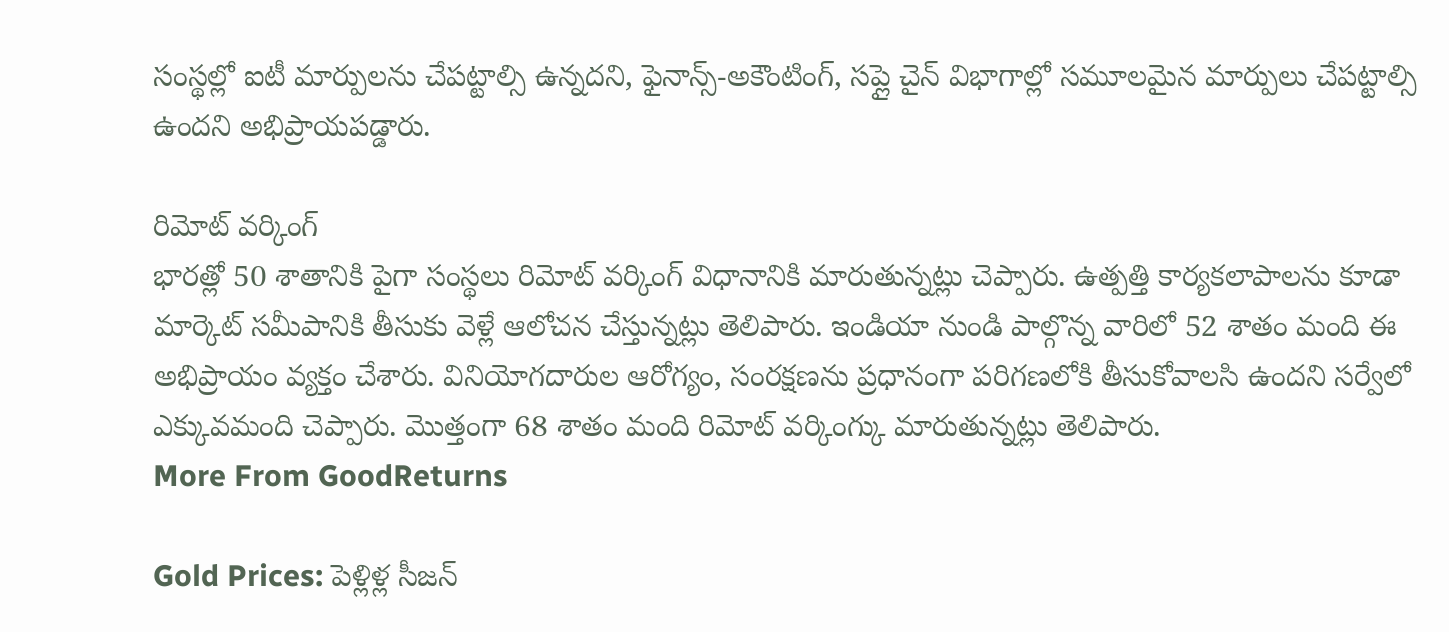సంస్థల్లో ఐటీ మార్పులను చేపట్టాల్సి ఉన్నదని, ఫైనాన్స్-అకౌంటింగ్, సప్లై చైన్ విభాగాల్లో సమూలమైన మార్పులు చేపట్టాల్సి ఉందని అభిప్రాయపడ్డారు.

రిమోట్ వర్కింగ్
భారత్లో 50 శాతానికి పైగా సంస్థలు రిమోట్ వర్కింగ్ విధానానికి మారుతున్నట్లు చెప్పారు. ఉత్పత్తి కార్యకలాపాలను కూడా మార్కెట్ సమీపానికి తీసుకు వెళ్లే ఆలోచన చేస్తున్నట్లు తెలిపారు. ఇండియా నుండి పాల్గొన్న వారిలో 52 శాతం మంది ఈ అభిప్రాయం వ్యక్తం చేశారు. వినియోగదారుల ఆరోగ్యం, సంరక్షణను ప్రధానంగా పరిగణలోకి తీసుకోవాలసి ఉందని సర్వేలో ఎక్కువమంది చెప్పారు. మొత్తంగా 68 శాతం మంది రిమోట్ వర్కింగ్కు మారుతున్నట్లు తెలిపారు.
More From GoodReturns

Gold Prices: పెళ్లిళ్ల సీజన్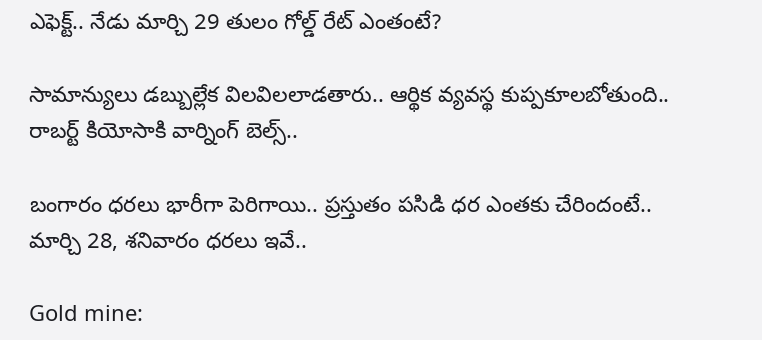ఎఫెక్ట్.. నేడు మార్చి 29 తులం గోల్డ్ రేట్ ఎంతంటే?

సామాన్యులు డబ్బుల్లేక విలవిలలాడతారు.. ఆర్థిక వ్యవస్థ కుప్పకూలబోతుంది.. రాబర్ట్ కియోసాకి వార్నింగ్ బెల్స్..

బంగారం ధరలు భారీగా పెరిగాయి.. ప్రస్తుతం పసిడి ధర ఎంతకు చేరిందంటే.. మార్చి 28, శనివారం ధరలు ఇవే..

Gold mine: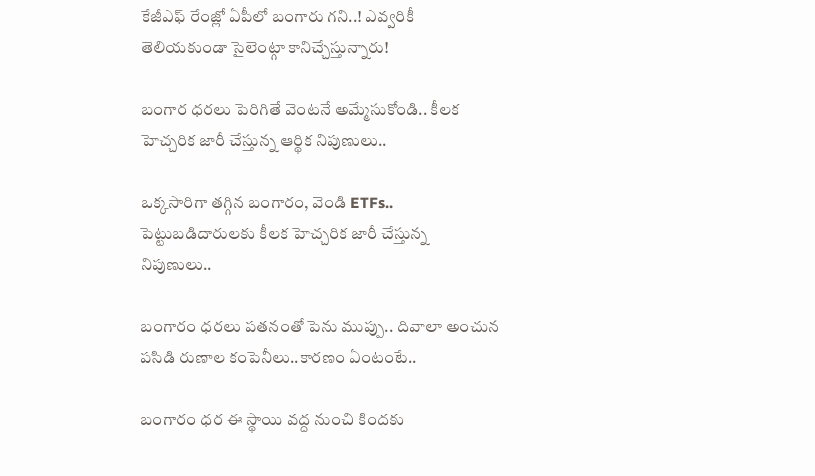కేజీఎఫ్ రేంజ్లో ఏపీలో బంగారు గని..! ఎవ్వరికీ తెలియకుండా సైలెంట్గా కానిచ్చేస్తున్నారు!

బంగార ధరలు పెరిగితే వెంటనే అమ్మేసుకోండి.. కీలక హెచ్చరిక జారీ చేస్తున్న ఆర్థిక నిపుణులు..

ఒక్కసారిగా తగ్గిన బంగారం, వెండి ETFs.. పెట్టుబడిదారులకు కీలక హెచ్చరిక జారీ చేస్తున్న నిపుణులు..

బంగారం ధరలు పతనంతో పెను ముప్పు.. దివాలా అంచున పసిడి రుణాల కంపెనీలు..కారణం ఏంటంటే..

బంగారం ధర ఈ స్థాయి వద్ద నుంచి కిందకు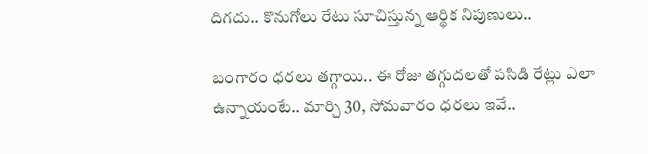దిగదు.. కొనుగోలు రేటు సూచిస్తున్న ఆర్థిక నిపుణులు..

బంగారం ధరలు తగ్గాయి.. ఈ రోజు తగ్గుదలతో పసిడి రేట్లు ఎలా ఉన్నాయంటే.. మార్చి 30, సోమవారం ధరలు ఇవే..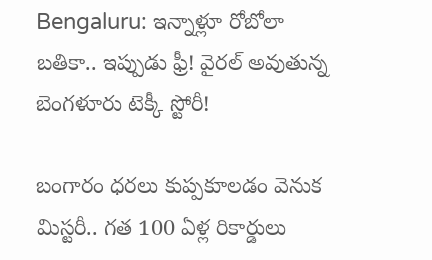Bengaluru: ఇన్నాళ్లూ రోబోలా బతికా.. ఇప్పుడు ఫ్రీ! వైరల్ అవుతున్న బెంగళూరు టెక్కీ స్టోరీ!

బంగారం ధరలు కుప్పకూలడం వెనుక మిస్టరీ.. గత 100 ఏళ్ల రికార్డులు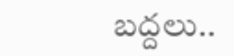బద్దలు..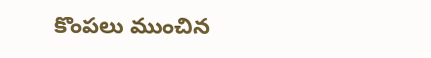కొంపలు ముంచిన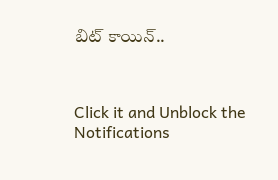బిట్ కాయిన్..



Click it and Unblock the Notifications